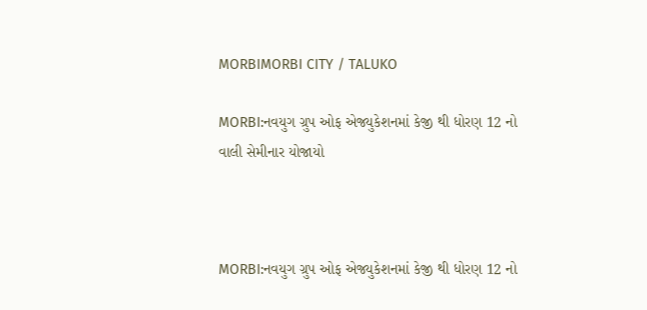MORBIMORBI CITY / TALUKO

MORBI:નવયુગ ગ્રુપ ઓફ એજ્યુકેશનમાં કેજી થી ધોરણ 12 નો વાલી સેમીનાર યોજાયો



MORBI:નવયુગ ગ્રુપ ઓફ એજ્યુકેશનમાં કેજી થી ધોરણ 12 નો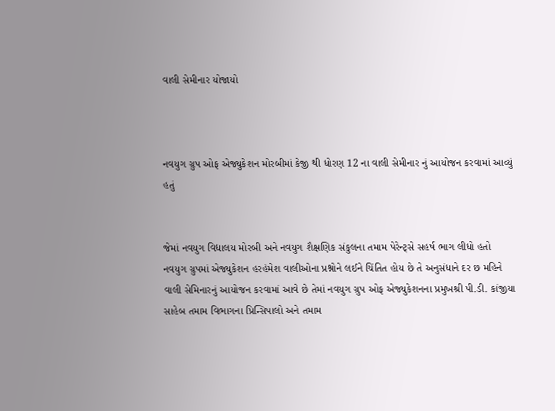વાલી સેમીનાર યોજાયો



નવયુગ ગ્રુપ ઓફ એજ્યુકેશન મોરબીમાં કેજી થી ધોરણ 12 ના વાલી સેમીનાર નું આયોજન કરવામાં આવ્યું હતું


જેમાં નવયુગ વિદ્યાલય મોરબી અને નવયુગ શૈક્ષણિક સંકુલના તમામ પેરેન્ટ્સે સહર્ષ ભાગ લીધો હતો
નવયુગ ગ્રુપમાં એજ્યુકેશન હરહંમેશ વાલીઓના પ્રશ્નોને લઈને ચિંતિત હોય છે તે અનુસંધાને દર છ મહિને વાલી સેમિનારનું આયોજન કરવામાં આવે છે તેમાં નવયુગ ગ્રુપ ઓફ એજ્યુકેશનના પ્રમુખશ્રી પી.ડી. કાંજીયા સાહેબ તમામ વિભાગના પ્રિન્સિપાલો અને તમામ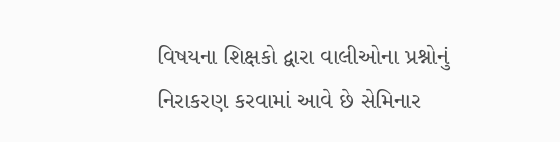વિષયના શિક્ષકો દ્વારા વાલીઓના પ્રશ્નોનું નિરાકરણ કરવામાં આવે છે સેમિનાર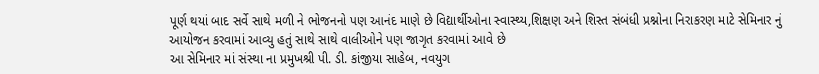પૂર્ણ થયાં બાદ સર્વે સાથે મળી ને ભોજનનો પણ આનંદ માણે છે વિદ્યાર્થીઓના સ્વાસ્થ્ય,શિક્ષણ અને શિસ્ત સંબંધી પ્રશ્નોના નિરાકરણ માટે સેમિનાર નું આયોજન કરવામાં આવ્યુ હતું સાથે સાથે વાલીઓને પણ જાગૃત કરવામાં આવે છે
આ સેમિનાર માં સંસ્થા ના પ્રમુખશ્રી પી. ડી. કાંજીયા સાહેબ, નવયુગ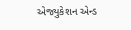એજ્યુકેશન એન્ડ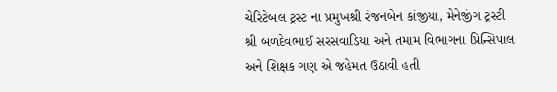ચેરિટેબલ ટ્રસ્ટ ના પ્રમુખશ્રી રંજનબેન કાંજીયા, મેનેજીંગ ટ્રસ્ટી શ્રી બળદેવભાઈ સરસવાડિયા અને તમામ વિભાગના પ્રિન્સિપાલ અને શિક્ષક ગણ એ જહેમત ઉઠાવી હતી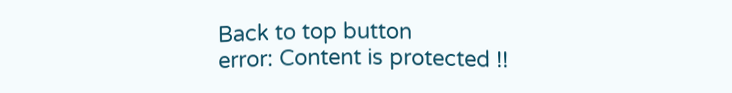Back to top button
error: Content is protected !!